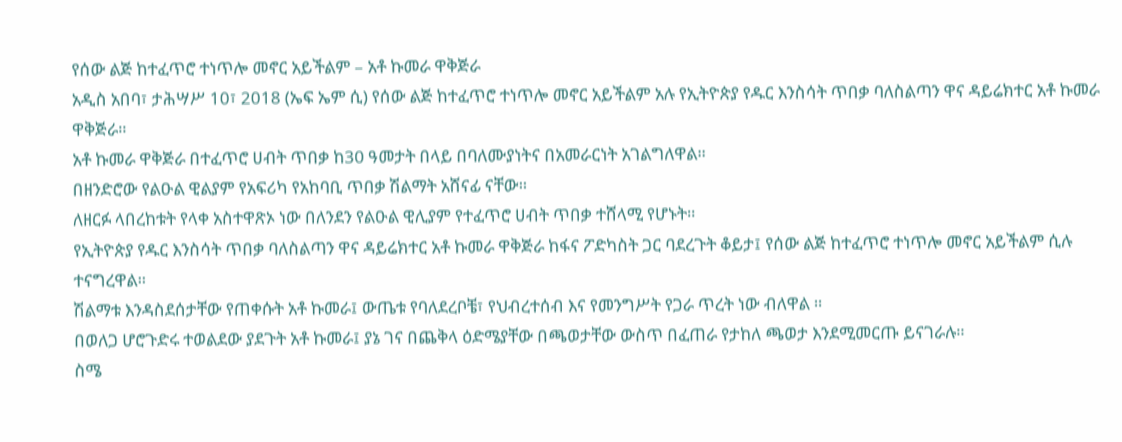የሰው ልጅ ከተፈጥሮ ተነጥሎ መኖር አይችልም – አቶ ኩመራ ዋቅጅራ
አዲስ አበባ፣ ታሕሣሥ 10፣ 2018 (ኤፍ ኤም ሲ) የሰው ልጅ ከተፈጥሮ ተነጥሎ መኖር አይችልም አሉ የኢትዮጵያ የዱር እንስሳት ጥበቃ ባለስልጣን ዋና ዳይሬክተር አቶ ኩመራ ዋቅጅራ።
አቶ ኩመራ ዋቅጅራ በተፈጥሮ ሀብት ጥበቃ ከ30 ዓመታት በላይ በባለሙያነትና በአመራርነት አገልግለዋል።
በዘንድሮው የልዑል ዊልያም የአፍሪካ የአከባቢ ጥበቃ ሽልማት አሸናፊ ናቸው።
ለዘርፉ ላበረከቱት የላቀ አስተዋጽኦ ነው በለንደን የልዑል ዊሊያም የተፈጥሮ ሀብት ጥበቃ ተሸላሚ የሆኑት።
የኢትዮጵያ የዱር እንስሳት ጥበቃ ባለስልጣን ዋና ዳይሬክተር አቶ ኩመራ ዋቅጅራ ከፋና ፖድካስት ጋር ባደረጉት ቆይታ፤ የሰው ልጅ ከተፈጥሮ ተነጥሎ መኖር አይችልም ሲሉ ተናግረዋል።
ሽልማቱ እንዳስደሰታቸው የጠቀሱት አቶ ኩመራ፤ ውጤቱ የባለደረቦቼ፣ የህብረተሰብ እና የመንግሥት የጋራ ጥረት ነው ብለዋል ።
በወለጋ ሆሮጉድሩ ተወልደው ያደጉት አቶ ኩመራ፤ ያኔ ገና በጨቅላ ዕድሜያቸው በጫወታቸው ውስጥ በፈጠራ የታከለ ጫወታ እንደሚመርጡ ይናገራሉ።
ስሜ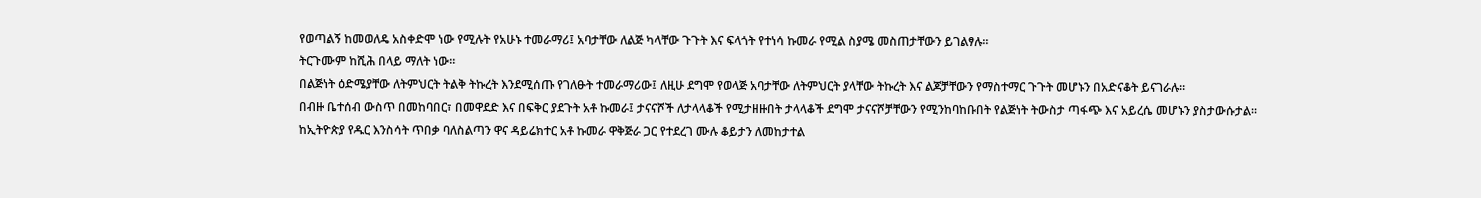የወጣልኝ ከመወለዴ አስቀድሞ ነው የሚሉት የአሁኑ ተመራማሪ፤ አባታቸው ለልጅ ካላቸው ጉጉት እና ፍላጎት የተነሳ ኩመራ የሚል ስያሜ መስጠታቸውን ይገልፃሉ።
ትርጉሙም ከሺሕ በላይ ማለት ነው።
በልጅነት ዕድሜያቸው ለትምህርት ትልቅ ትኩረት እንደሚሰጡ የገለፁት ተመራማሪው፤ ለዚሁ ደግሞ የወላጅ አባታቸው ለትምህርት ያላቸው ትኩረት እና ልጆቻቸውን የማስተማር ጉጉት መሆኑን በአድናቆት ይናገራሉ።
በብዙ ቤተሰብ ውስጥ በመከባበር፣ በመዋደድ እና በፍቅር ያደጉት አቶ ኩመራ፤ ታናናሾች ለታላላቆች የሚታዘዙበት ታላላቆች ደግሞ ታናናሾቻቸውን የሚንከባከቡበት የልጅነት ትውስታ ጣፋጭ እና አይረሴ መሆኑን ያስታውሱታል።
ከኢትዮጵያ የዱር እንስሳት ጥበቃ ባለስልጣን ዋና ዳይሬክተር አቶ ኩመራ ዋቅጅራ ጋር የተደረገ ሙሉ ቆይታን ለመከታተል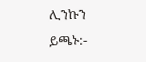ሊንኩን ይጫኑ:-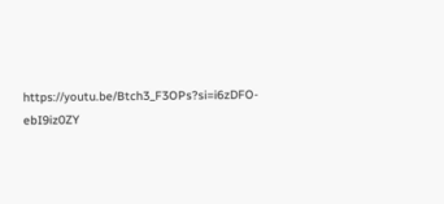https://youtu.be/Btch3_F3OPs?si=i6zDFO-ebI9iz0ZY